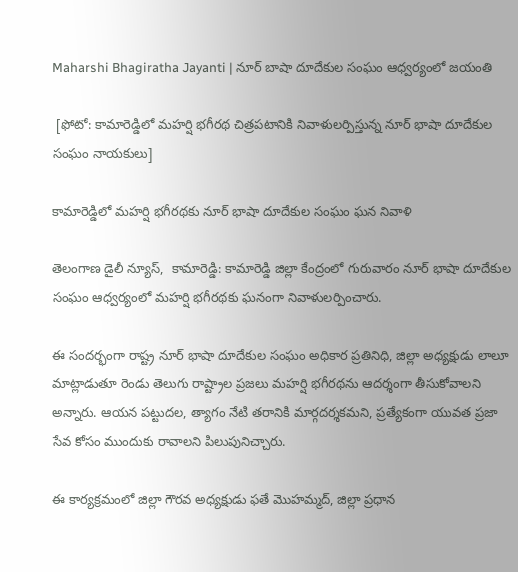Maharshi Bhagiratha Jayanti | నూర్ బాషా దూదేకుల సంఘం ఆధ్వర్యంలో జయంతి

 [ఫోటో: కామారెడ్డిలో మహర్షి భగీరథ చిత్రపటానికి నివాళులర్పిస్తున్న నూర్ భాషా దూదేకుల సంఘం నాయకులు]

కామారెడ్డిలో మహర్షి భగీరథకు నూర్ భాషా దూదేకుల సంఘం ఘన నివాళి

తెలంగాణ డైలీ న్యూస్,  కామారెడ్డి: కామారెడ్డి జిల్లా కేంద్రంలో గురువారం నూర్ భాషా దూదేకుల సంఘం ఆధ్వర్యంలో మహర్షి భగీరథకు ఘనంగా నివాళులర్పించారు.

ఈ సందర్భంగా రాష్ట్ర నూర్ భాషా దూదేకుల సంఘం అధికార ప్రతినిధి, జిల్లా అధ్యక్షుడు లాలూ మాట్లాడుతూ రెండు తెలుగు రాష్ట్రాల ప్రజలు మహర్షి భగీరథను ఆదర్శంగా తీసుకోవాలని అన్నారు. ఆయన పట్టుదల, త్యాగం నేటి తరానికి మార్గదర్శకమని, ప్రత్యేకంగా యువత ప్రజా సేవ కోసం ముందుకు రావాలని పిలుపునిచ్చారు.

ఈ కార్యక్రమంలో జిల్లా గౌరవ అధ్యక్షుడు ఫతే మొహమ్మద్, జిల్లా ప్రధాన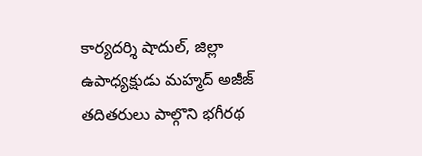కార్యదర్శి షాదుల్, జిల్లా ఉపాధ్యక్షుడు మహ్మద్ అజీజ్ తదితరులు పాల్గొని భగీరథ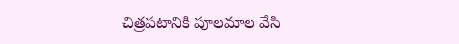చిత్రపటానికి పూలమాల వేసి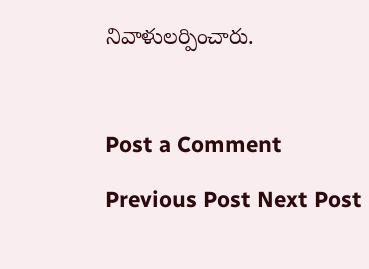నివాళులర్పించారు.



Post a Comment

Previous Post Next Post